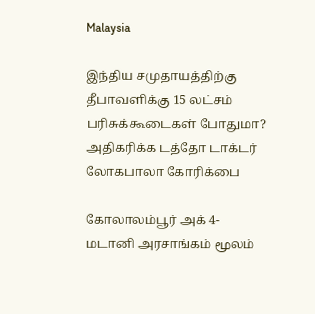Malaysia

இந்திய சமுதாயத்திற்கு தீபாவளிக்கு 15 லட்சம் பரிசுக்கூடைகள் போதுமா? அதிகரிக்க டத்தோ டாக்டர் லோகபாலா கோரிக்பை

கோலாலம்பூர் அக் 4-
மடானி அரசாங்கம் மூலம்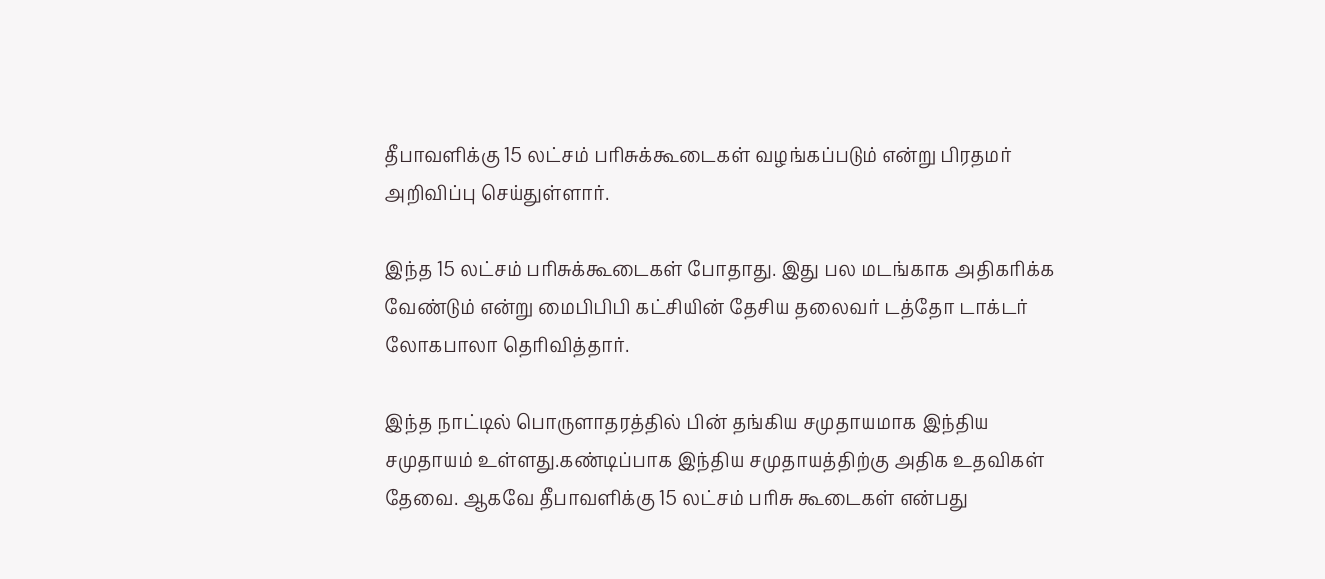தீபாவளிக்கு 15 லட்சம் பரிசுக்கூடைகள் வழங்கப்படும் என்று பிரதமர் அறிவிப்பு செய்துள்ளார்.

இந்த 15 லட்சம் பரிசுக்கூடைகள் போதாது. இது பல மடங்காக அதிகரிக்க வேண்டும் என்று மைபிபிபி கட்சியின் தேசிய தலைவர் டத்தோ டாக்டர் லோகபாலா தெரிவித்தார்.

இந்த நாட்டில் பொருளாதரத்தில் பின் தங்கிய சமுதாயமாக இந்திய சமுதாயம் உள்ளது.கண்டிப்பாக இந்திய சமுதாயத்திற்கு அதிக உதவிகள் தேவை. ஆகவே தீபாவளிக்கு 15 லட்சம் பரிசு கூடைகள் என்பது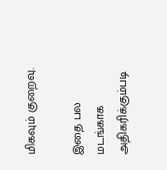மிகவும் குறைவு.

இதை பல மடங்காக அதிகரிக்கும்படி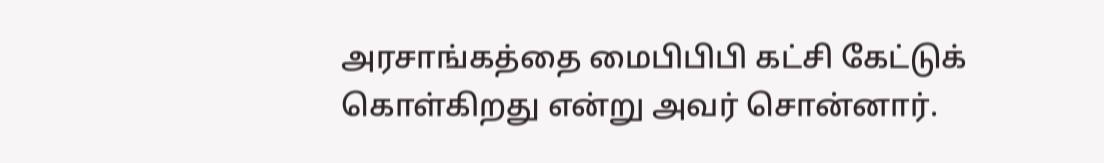அரசாங்கத்தை மைபிபிபி கட்சி கேட்டுக் கொள்கிறது என்று அவர் சொன்னார்.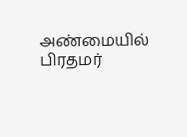அண்மையில் பிரதமர்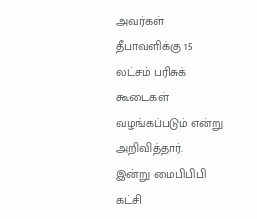அவர்கள் தீபாவளிக்கு 15 லட்சம் பரிசுக் கூடைகள் வழங்கப்படும் என்று அறிவித்தார்.
இன்று மைபிபிபி கட்சி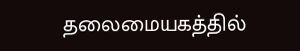தலைமையகத்தில்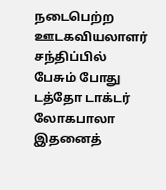நடைபெற்ற ஊடகவியலாளர் சந்திப்பில் பேசும் போது டத்தோ டாக்டர் லோகபாலா இதனைத்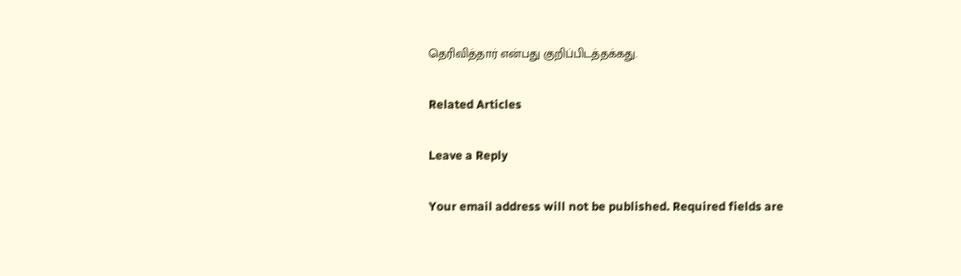தெரிவித்தார் என்பது குறிப்பிடத்தக்கது.

Related Articles

Leave a Reply

Your email address will not be published. Required fields are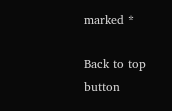marked *

Back to top button